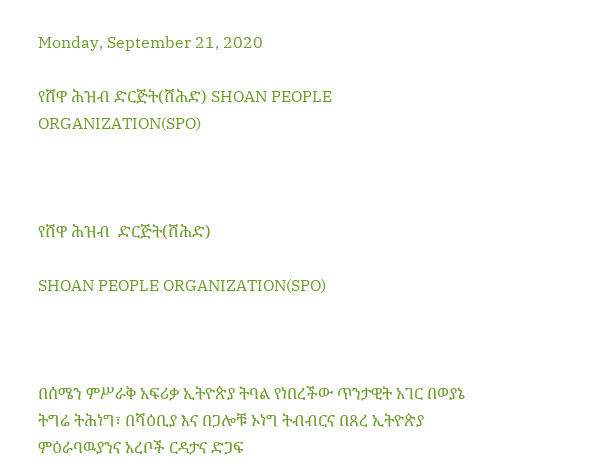Monday, September 21, 2020

የሸዋ ሕዝብ ድርጅት(ሸሕድ) SHOAN PEOPLE ORGANIZATION(SPO)



የሸዋ ሕዝብ  ድርጅት(ሸሕድ)

SHOAN PEOPLE ORGANIZATION(SPO)



በሰሜን ምሥራቅ አፍሪቃ ኢትዮጵያ ትባል የነበረችው ጥንታዊት አገር በወያኔ ትግሬ ትሕነግ፣ በሻዕቢያ እና በጋሎቹ ኦነግ ትብብርና በጸረ ኢትዮጵያ ምዕራባዉያንና አረቦች ርዳታና ድጋፍ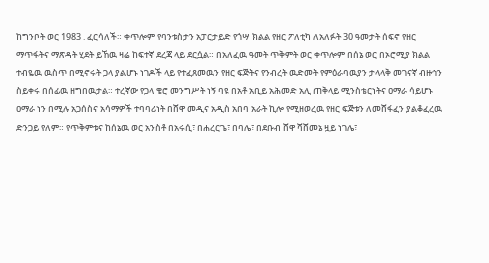ከግንቦት ወር 1983 . ፈርሳለች። ቀጥሎም የባንቱስታን አፓርታይድ የጎሣ ክልል የዘር ፖለቲካ ለአለፉት 30 ዓመታት ሰፍኖ የዘር ማጥፋትና ማጽዳት ሂደት ይኸዉ ዛሬ ከፍተኛ ደረጃ ላይ ደርሷል። በአለፈዉ ዓመት ጥቅምት ወር ቀጥሎም በሰኔ ወር በኦሮሚያ ክልል ተብዬዉ ዉስጥ በሚኖሩት ጋላ ያልሆኑ ነገዶች ላይ የተፈጸመዉን የዘር ፍጅትና የንብረት ዉድመት የምዕራባዉያን ታላላቅ መገናኛ ብዙኅን ስይቀሩ በሰፊዉ ዘግበዉታል። ተረኛው የጋላ ቄሮ መንግሥት ነኝ ባዩ በአቶ አቢይ አሕመድ አሊ ጠቅላይ ሚንስቴርነትና ዐማራ ሳይሆኑ ዐማራ ነን በሚሉ አጋሰስና አሳማዎች ተባባሪነት በሸዋ መዲና አዲስ አበባ አራት ኪሎ የሚዘወረዉ የዘር ፍጅቱን ለመሸፋፈን ያልቆፈረዉ ድንጋይ የለም። የጥቅምቱና ከሰኔዉ ወር አንስቶ በአሩሲ፣ በሐረርጌ፣ በባሌ፣ በደቡብ ሸዋ ሻሸመኔ ዟይ ነገሌ፣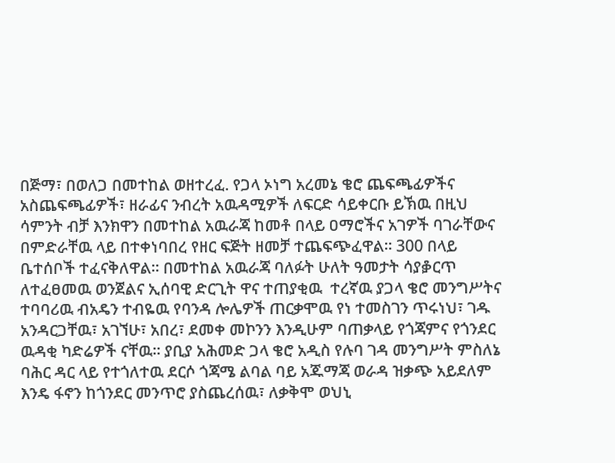በጅማ፣ በወለጋ በመተከል ወዘተረፈ. የጋላ ኦነግ አረመኔ ቄሮ ጨፍጫፊዎችና አስጨፍጫፊዎች፣ ዘራፊና ንብረት አዉዳሚዎች ለፍርድ ሳይቀርቡ ይኽዉ በዚህ ሳምንት ብቻ እንክዋን በመተከል አዉራጃ ከመቶ በላይ ዐማሮችና አገዎች ባገራቸውና በምድራቸዉ ላይ በተቀነባበረ የዘር ፍጅት ዘመቻ ተጨፍጭፈዋል። 300 በላይ ቤተሰቦች ተፈናቅለዋል። በመተከል አዉራጃ ባለፉት ሁለት ዓመታት ሳያቇርጥ ለተፈፀመዉ ወንጀልና ኢሰባዊ ድርጊት ዋና ተጠያቂዉ  ተረኛዉ ያጋላ ቄሮ መንግሥትና ተባባሪዉ ብአዴን ተብዬዉ የባንዳ ሎሌዎች ጠርቃሞዉ የነ ተመስገን ጥሩነህ፣ ገዱ አንዳርጋቸዉ፣ አገኘሁ፣ አበረ፣ ደመቀ መኮንን እንዲሁም ባጠቃላይ የጎጃምና የጎንደር ዉዳቂ ካድሬዎች ናቸዉ። ያቢያ አሕመድ ጋላ ቄሮ አዲስ የሉባ ገዳ መንግሥት ምስለኔ ባሕር ዳር ላይ የተጎለተዉ ደርሶ ጎጃሜ ልባል ባይ አጁማጃ ወራዳ ዝቃጭ አይደለም እንዴ ፋኖን ከጎንደር መንጥሮ ያስጨረሰዉ፣ ለቃቅሞ ወህኒ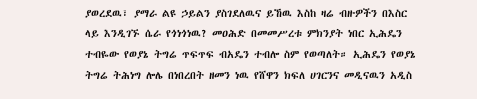ያወረደዉ፣ ያማራ ልዩ ኃይልን ያስገደለዉና ይኸዉ እስከ ዛሬ ብዙዎችን በእስር ላይ እንዲገኙ ሴራ የጎነጎነዉ? መዐሕድ በመመሥረቱ ምክንያት ነበር ኢሕዴን ተብዬው የወያኔ ትግሬ ጥፍጥፍ ብአዴን ተብሎ ስም የወጣለት። ኢሕዴን የወያኔ ትግሬ ትሕነግ ሎሌ በነበረበት ዘመን ነዉ የሸዋን ክፍለ ሀገርንና መዲናዉን አዲስ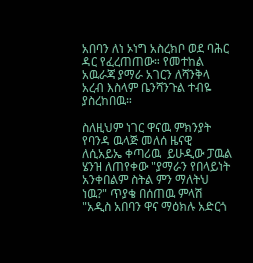አበባን ለነ ኦነግ አስረክቦ ወደ ባሕር ዳር የፈረጠጠው። የመተከል አዉራጃ ያማራ አገርን ለሻንቅላ አረብ እስላም ቤንሻንጉል ተብዬ ያስረከበዉ።

ስለዚህም ነገር ዋናዉ ምክንያት የባንዳ ዉላጅ መለሰ ዜናዊ ለሲአይኤ ቀጣሪዉ  ይሁዲው ፓዉል ሄንዝ ለጠየቀው "ያማራን የበላይነት አንቀበልም ስትል ምን ማለትህ ነዉ?" ጥያቄ በሰጠዉ ምላሽ "አዲስ አበባን ዋና ማዕክሉ አድርጎ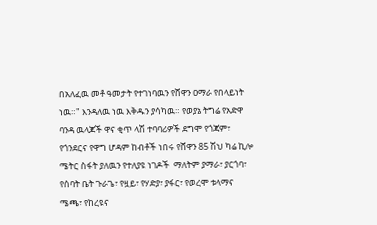በአለፈዉ መቶ ዓመታት የተገነባዉን የሸዋን ዐማራ የበላይነት ነዉ።" እንዳለዉ ነዉ እቅዱን ያሳካዉ። የወያኔ ትግሬ የአድዋ ባንዳ ዉላጆች ዋና ቂጥ ላሽ ተባባሪዎች ደግሞ የጎጃም፣ የጎንደርና የዋግ ሆዳም ከብቶች ነበሩ የሸዋን 85 ሽህ ካሬ ኪሎ ሜትር ስፋት ያለዉን የተለያዩ ነገዶች  ማለትም ያማራ፣ ያርጎባ፣ የሰባት ቤት ጉራጌ፣ የዟይ፣ የሃድያ፣ ያፋር፣ የወረሞ ቱላማና ሜጫ፣ የከረዩና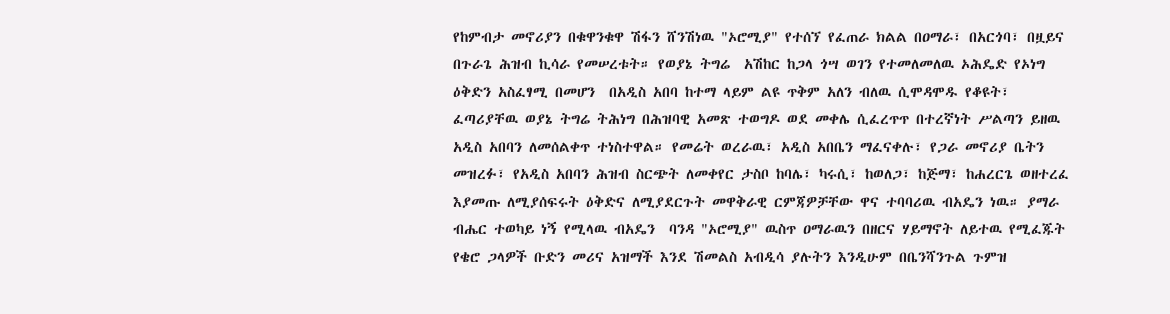የከምብታ መኖሪያን በቁዋንቁዋ ሽፋን ሸንሽነዉ "ኦሮሚያ" የተሰኘ የፈጠራ ክልል በዐማራ፣ በአርጎባ፣ በዟይና በጉራጌ ሕዝብ ኪሳራ የመሠረቱት። የወያኔ ትግሬ  አሽከር ከጋላ ጎሣ ወገን የተመለመለዉ ኦሕዴድ የኦነግ ዕቅድን አስፈፃሚ በመሆን  በአዲስ አበባ ከተማ ላይም ልዩ ጥቅም አለን ብለዉ ሲሞዳሞዱ የቆዩት፣ ፈጣሪያቸዉ ወያኔ ትግሬ ትሕነግ በሕዝባዊ አመጽ ተወግዶ ወደ መቀሌ ሲፈረጥጥ በተረኛነት ሥልጣን ይዘዉ አዲስ አበባን ለመሰልቀጥ ተነስተዋል። የመሬት ወረራዉ፣ አዲስ አበቤን ማፈናቀሉ፣ የጋራ መኖሪያ ቤትን መዝረፉ፣ የአዲስ አበባን ሕዝብ ስርጭት ለመቀየር ታስቦ ከባሌ፣ ካሩሲ፣ ከወለጋ፣ ከጅማ፣ ከሐረርጌ ወዘተረፈ እያመጡ ለሚያሰፍሩት ዕቅድና ለሚያደርጉት መዋቅራዊ ርምጃዎቻቸው ዋና ተባባሪዉ ብአዴን ነዉ። ያማራ ብሔር ተወካይ ነኝ የሚላዉ ብአዴን  ባንዳ "ኦሮሚያ" ዉስጥ ዐማራዉን በዘርና ሃይማኖት ለይተዉ የሚፈጁት የቄሮ ጋላዎች ቡድን መሪና አዝማች እንደ ሽመልስ አብዲሳ ያሉትን እንዲሁም በቤንሻንጉል ጉምዝ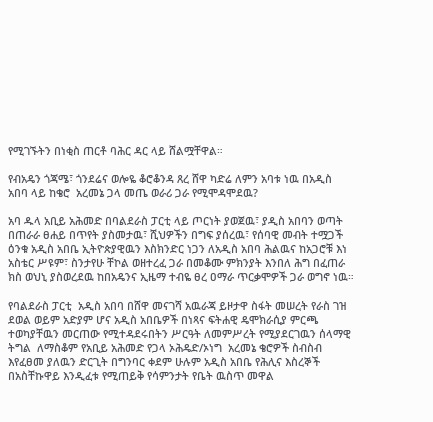የሚገኙትን በነቂስ ጠርቶ ባሕር ዳር ላይ ሸልሟቸዋል።

የብአዴን ጎጃሜ፣ ጎንደሬና ወሎዬ ቆሮቆንዳ ጸረ ሸዋ ካድሬ ለምን አባቱ ነዉ በአዲስ አበባ ላይ ከቄሮ  አረመኔ ጋላ መጤ ወራሪ ጋራ የሚሞዳሞደዉ?

አባ ዱላ አቢይ አሕመድ በባልደራስ ፓርቲ ላይ ጦርነት ያወጀዉ፣ ያዲስ አበባን ወጣት በጠራራ ፀሐይ በጥየት ያስመታዉ፣ ሺህዎችን በግፍ ያሰረዉ፣ የሰባዊ መብት ተሟጋች ዕንቁ አዲስ አበቤ ኢትዮጵያዊዉን እስክንድር ነጋን ለአዲስ አበባ ሕልዉና ከአጋሮቹ እነ አስቴር ሥዩም፣ ስንታየሁ ቸኮል ወዘተረፈ ጋራ በመቆሙ ምክንያት እንበለ ሕግ በፈጠራ ክስ ወህኒ ያስወረደዉ ከበአዴንና ኢዜማ ተብዬ ፀረ ዐማራ ጥርቃሞዎች ጋራ ወግኖ ነዉ።

የባልደራስ ፓርቲ  አዲስ አበባ በሸዋ መናገሻ አዉራጃ ይዞታዋ ስፋት መሠረት የራስ ገዝ ደወል ወይም አድያም ሆና አዲስ አበቤዎች በነጻና ፍትሐዊ ዴሞክራሲያ ምርጫ ተወካያቸዉን መርጠው የሚተዳደሩበትን ሥርዓት ለመምሥረት የሚያደርገዉን ሰላማዊ ትግል  ለማስቆም የአቢይ አሕመድ የጋላ ኦሕዴድ/ኦነግ  አረመኔ ቄሮዎች ስብስብ እየፈፀመ ያለዉን ድርጊት በግንባር ቀደም ሁሉም አዲስ አበቤ የሕሊና እስረኞች በአስቸኩዋይ እንዲፈቱ የሚጠይቅ የሳምንታት የቤት ዉስጥ መዋል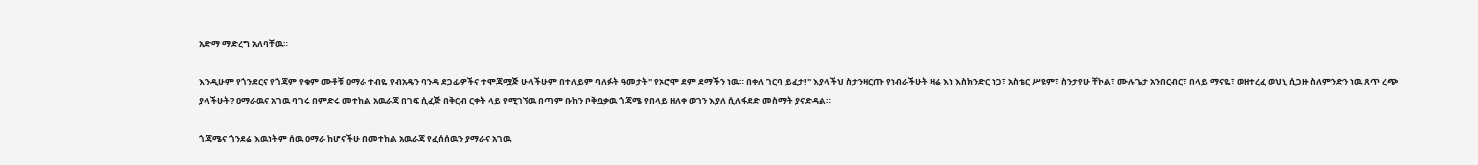አድማ ማድረግ አለባቸዉ።

እንዲሁም የጎንደርና የጎጃም የቁም ሙቶቹ ዐማራ ተብዬ የብአዴን ባንዳ ደጋፊዎችና ተሞጃሟጅ ሁላችሁም በተለይም ባለፉት ዓመታት" የኦሮሞ ደም ደማችን ነዉ። በቀለ ገርባ ይፈታ!" እያላችህ ስታንዛርጡ የነብራችሁት ዛሬ እነ እስክንድር ነጋ፣ አስቴር ሥዩም፣ ስንታየሁ ቸኮል፣ ሙሉጌታ አንበርብር፣ በላይ ማናዬ፣ ወዘተረፈ ወህኒ ሲጋዙ ስለምንድን ነዉ ጸጥ ረጭ ያላችሁት? ዐማራዉና አገዉ ባገሩ በምድሩ መተከል አዉራጃ በገፍ ሲፈጅ በቅርብ ርቀት ላይ የሚገኘዉ በጣም ቡከን ቦቅቧቃዉ ጎጃሜ የበላይ ዘለቀ ወገን እያለ ሲለፋደድ መስማት ያናድዳል።

ጎጃሜና ጎንደሬ እዉነትም ሰዉ ዐማራ ከሆናችሁ በመተከል አዉራጃ የፈሰሰዉን ያማራና አገዉ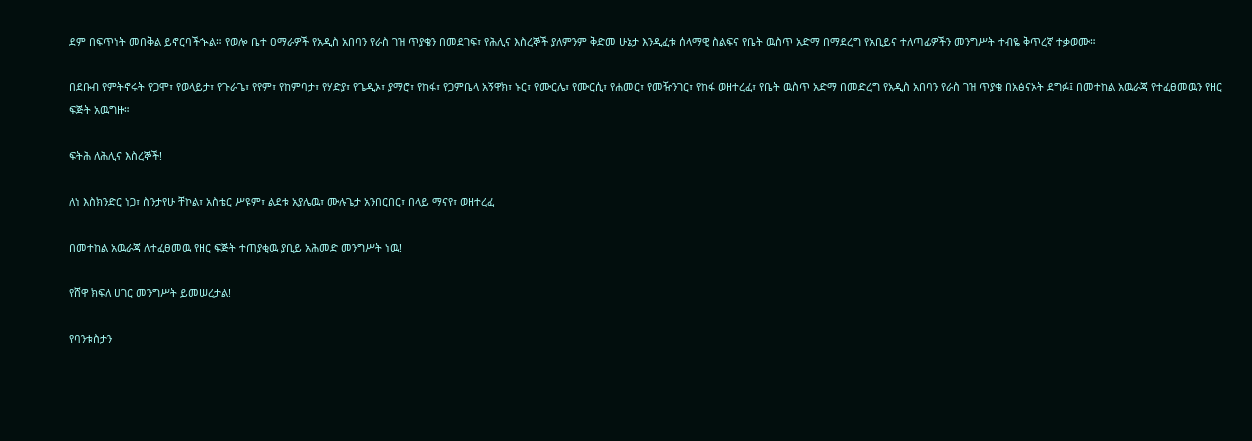ደም በፍጥነት መበቅል ይኖርባችኍል። የወሎ ቤተ ዐማራዎች የአዲስ አበባን የራስ ገዝ ጥያቄን በመደገፍ፣ የሕሊና እስረኞች ያለምንም ቅድመ ሁኔታ እንዲፈቱ ሰላማዊ ስልፍና የቤት ዉስጥ አድማ በማደረግ የአቢይና ተለጣፊዎችን መንግሥት ተብዬ ቅጥረኛ ተቃወሙ።

በደቡብ የምትኖሩት የጋሞ፣ የወላይታ፣ የጉራጌ፣ የየም፣ የከምባታ፣ የሃድያ፣ የጌዲኦ፣ ያማሮ፣ የከፋ፣ የጋምቤላ አኝዋክ፣ ኑር፣ የሙርሌ፣ የሙርሲ፣ የሐመር፣ የመዥንገር፣ የከፋ ወዘተረፈ፣ የቤት ዉስጥ አድማ በመድረግ የአዲስ አበባን የራስ ገዝ ጥያቄ በአፅናኦት ደግፉ፤ በመተከል አዉራጃ የተፈፀመዉን የዘር ፍጅት አዉግዙ።

ፍትሕ ለሕሊና እስረኞች!

ለነ እስክንድር ነጋ፣ ስንታየሁ ቸኮል፣ አስቴር ሥዩም፣ ልደቱ አያሌዉ፣ ሙሉጌታ አንበርበር፣ በላይ ማናየ፣ ወዘተረፈ

በመተከል አዉራጃ ለተፈፀመዉ የዘር ፍጅት ተጠያቂዉ ያቢይ አሕመድ መንግሥት ነዉ!

የሸዋ ክፍለ ሀገር መንግሥት ይመሠረታል!

የባንቱስታን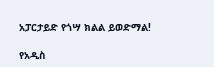አፓርታይድ የጎሣ ክልል ይወድማል!

የአዲስ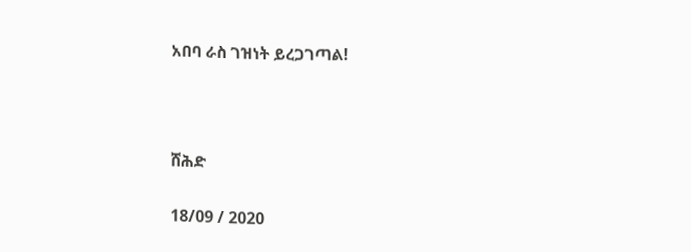አበባ ራስ ገዝነት ይረጋገጣል!



ሸሕድ

18/09 / 2020